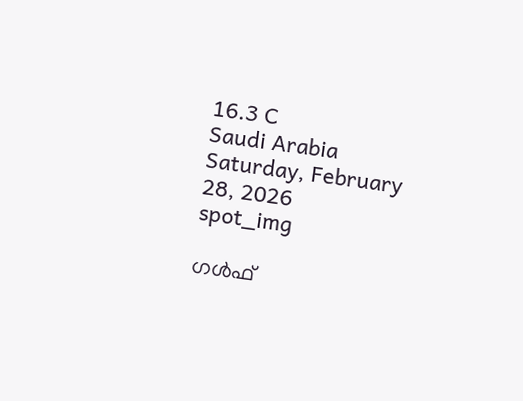16.3 C
Saudi Arabia
Saturday, February 28, 2026
spot_img

ഗൾഫ്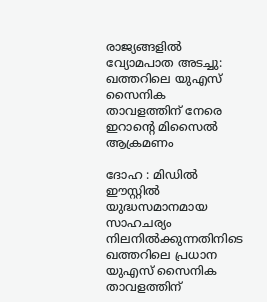രാജ്യങ്ങളിൽ വ്യോമപാത അടച്ചു: ഖത്തറിലെ യുഎസ് സൈനിക താവളത്തിന് നേരെ ഇറാന്റെ മിസൈൽ ആക്രമണം

ദോഹ : മിഡിൽ ഈസ്റ്റിൽ യുദ്ധസമാനമായ സാഹചര്യം നിലനിൽക്കുന്നതിനിടെ ഖത്തറിലെ പ്രധാന യുഎസ് സൈനിക താവളത്തിന്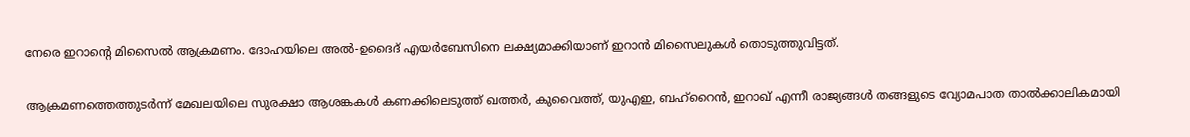നേരെ ഇറാന്റെ മിസൈൽ ആക്രമണം. ദോഹയിലെ അൽ-ഉദൈദ് എയർബേസിനെ ലക്ഷ്യമാക്കിയാണ് ഇറാൻ മിസൈലുകൾ തൊടുത്തുവിട്ടത്.

ആക്രമണത്തെത്തുടർന്ന് മേഖലയിലെ സുരക്ഷാ ആശങ്കകൾ കണക്കിലെടുത്ത് ഖത്തർ, കുവൈത്ത്, യുഎഇ, ബഹ്‌റൈൻ, ഇറാഖ് എന്നീ രാജ്യങ്ങൾ തങ്ങളുടെ വ്യോമപാത താൽക്കാലികമായി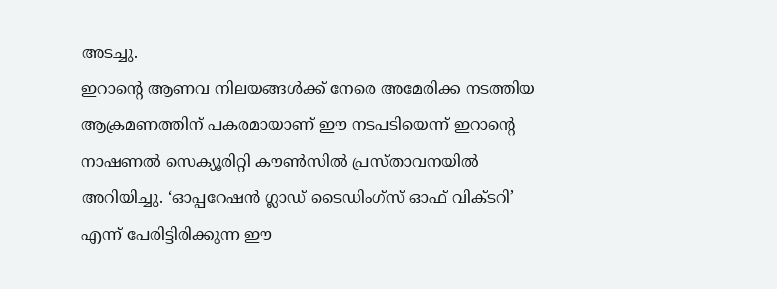അടച്ചു.
ഇറാന്റെ ആണവ നിലയങ്ങൾക്ക് നേരെ അമേരിക്ക നടത്തിയ ആക്രമണത്തിന് പകരമായാണ് ഈ നടപടിയെന്ന് ഇറാന്റെ നാഷണൽ സെക്യൂരിറ്റി കൗൺസിൽ പ്രസ്താവനയിൽ അറിയിച്ചു. ‘ഓപ്പറേഷൻ ഗ്ലാഡ് ടൈഡിംഗ്‌സ് ഓഫ് വിക്ടറി’ എന്ന് പേരിട്ടിരിക്കുന്ന ഈ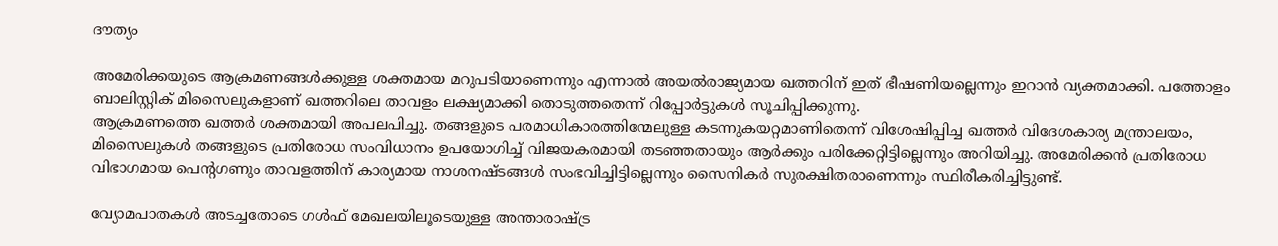ദൗത്യം

അമേരിക്കയുടെ ആക്രമണങ്ങൾക്കുള്ള ശക്തമായ മറുപടിയാണെന്നും എന്നാൽ അയൽരാജ്യമായ ഖത്തറിന് ഇത് ഭീഷണിയല്ലെന്നും ഇറാൻ വ്യക്തമാക്കി. പത്തോളം ബാലിസ്റ്റിക് മിസൈലുകളാണ് ഖത്തറിലെ താവളം ലക്ഷ്യമാക്കി തൊടുത്തതെന്ന് റിപ്പോർട്ടുകൾ സൂചിപ്പിക്കുന്നു.
ആക്രമണത്തെ ഖത്തർ ശക്തമായി അപലപിച്ചു. തങ്ങളുടെ പരമാധികാരത്തിന്മേലുള്ള കടന്നുകയറ്റമാണിതെന്ന് വിശേഷിപ്പിച്ച ഖത്തർ വിദേശകാര്യ മന്ത്രാലയം, മിസൈലുകൾ തങ്ങളുടെ പ്രതിരോധ സംവിധാനം ഉപയോഗിച്ച് വിജയകരമായി തടഞ്ഞതായും ആർക്കും പരിക്കേറ്റിട്ടില്ലെന്നും അറിയിച്ചു. അമേരിക്കൻ പ്രതിരോധ വിഭാഗമായ പെന്റഗണും താവളത്തിന് കാര്യമായ നാശനഷ്ടങ്ങൾ സംഭവിച്ചിട്ടില്ലെന്നും സൈനികർ സുരക്ഷിതരാണെന്നും സ്ഥിരീകരിച്ചിട്ടുണ്ട്.

വ്യോമപാതകൾ അടച്ചതോടെ ഗൾഫ് മേഖലയിലൂടെയുള്ള അന്താരാഷ്ട്ര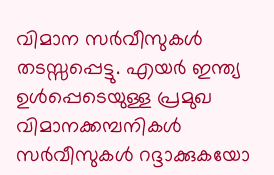വിമാന സർവീസുകൾ തടസ്സപ്പെട്ടു. എയർ ഇന്ത്യ ഉൾപ്പെടെയുള്ള പ്രമുഖ വിമാനക്കമ്പനികൾ സർവീസുകൾ റദ്ദാക്കുകയോ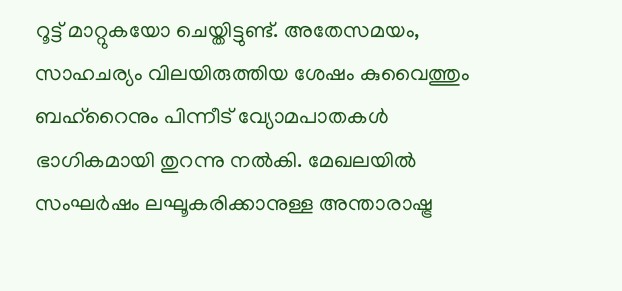റൂട്ട് മാറ്റുകയോ ചെയ്തിട്ടുണ്ട്. അതേസമയം, സാഹചര്യം വിലയിരുത്തിയ ശേഷം കുവൈത്തും ബഹ്‌റൈനും പിന്നീട് വ്യോമപാതകൾ ഭാഗികമായി തുറന്നു നൽകി. മേഖലയിൽ സംഘർഷം ലഘൂകരിക്കാനുള്ള അന്താരാഷ്ട്ര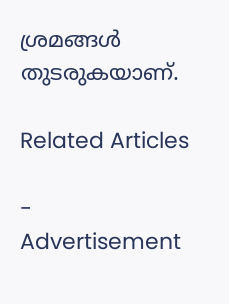ശ്രമങ്ങൾ തുടരുകയാണ്.

Related Articles

- Advertisement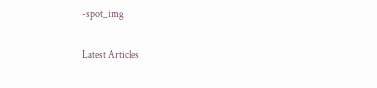-spot_img

Latest Articles